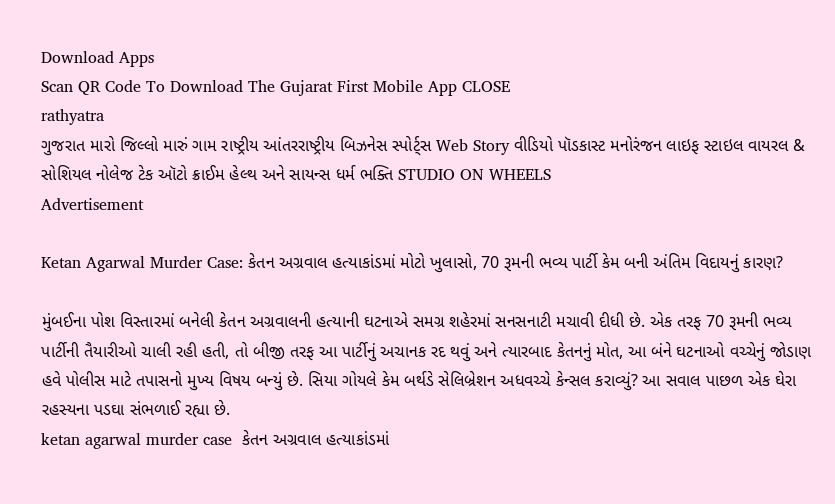Download Apps
Scan QR Code To Download The Gujarat First Mobile App CLOSE
rathyatra
ગુજરાત મારો જિલ્લો મારું ગામ રાષ્ટ્રીય આંતરરાષ્ટ્રીય બિઝનેસ સ્પોર્ટ્સ Web Story વીડિયો પૉડકાસ્ટ મનોરંજન લાઇફ સ્ટાઇલ વાયરલ & સોશિયલ નોલેજ ટેક ઑટો ક્રાઈમ હેલ્થ અને સાયન્સ ધર્મ ભક્તિ STUDIO ON WHEELS
Advertisement

Ketan Agarwal Murder Case: કેતન અગ્રવાલ હત્યાકાંડમાં મોટો ખુલાસો, 70 રૂમની ભવ્ય પાર્ટી કેમ બની અંતિમ વિદાયનું કારણ?

મુંબઈના પોશ વિસ્તારમાં બનેલી કેતન અગ્રવાલની હત્યાની ઘટનાએ સમગ્ર શહેરમાં સનસનાટી મચાવી દીધી છે. એક તરફ 70 રૂમની ભવ્ય પાર્ટીની તૈયારીઓ ચાલી રહી હતી, તો બીજી તરફ આ પાર્ટીનું અચાનક રદ થવું અને ત્યારબાદ કેતનનું મોત, આ બંને ઘટનાઓ વચ્ચેનું જોડાણ હવે પોલીસ માટે તપાસનો મુખ્ય વિષય બન્યું છે. સિયા ગોયલે કેમ બર્થડે સેલિબ્રેશન અધવચ્ચે કેન્સલ કરાવ્યું? આ સવાલ પાછળ એક ઘેરા રહસ્યના પડઘા સંભળાઈ રહ્યા છે.
ketan agarwal murder case  કેતન અગ્રવાલ હત્યાકાંડમાં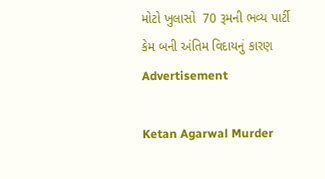મોટો ખુલાસો  70 રૂમની ભવ્ય પાર્ટી કેમ બની અંતિમ વિદાયનું કારણ
Advertisement

Ketan Agarwal Murder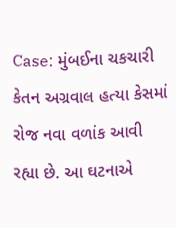Case: મુંબઈના ચકચારી કેતન અગ્રવાલ હત્યા કેસમાં રોજ નવા વળાંક આવી રહ્યા છે. આ ઘટનાએ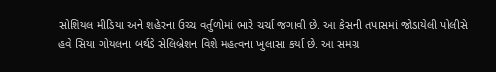સોશિયલ મીડિયા અને શહેરના ઉચ્ચ વર્તુળોમાં ભારે ચર્ચા જગાવી છે. આ કેસની તપાસમાં જોડાયેલી પોલીસે હવે સિયા ગોયલના બર્થડે સેલિબ્રેશન વિશે મહત્વના ખુલાસા કર્યા છે. આ સમગ્ર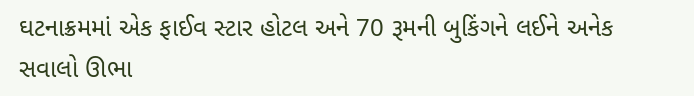ઘટનાક્રમમાં એક ફાઈવ સ્ટાર હોટલ અને 70 રૂમની બુકિંગને લઈને અનેક સવાલો ઊભા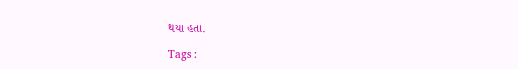થયા હતા.

Tags :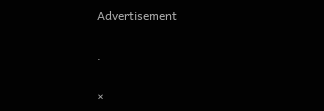Advertisement

.

×